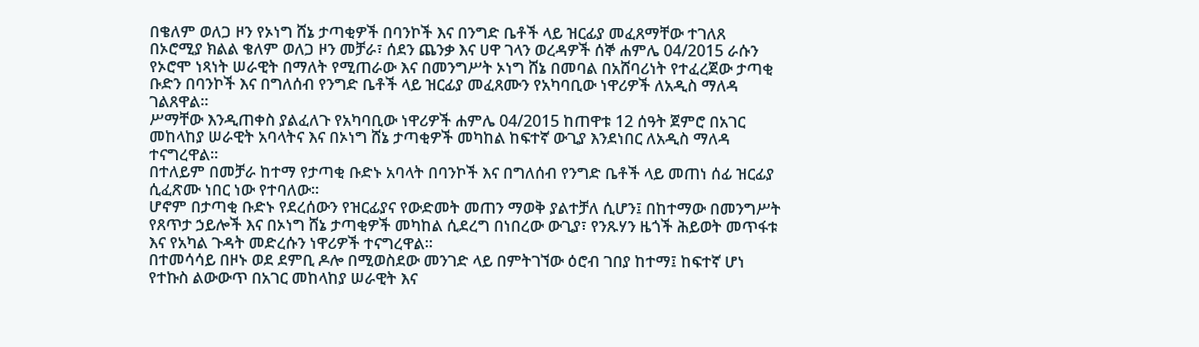በቄለም ወለጋ ዞን የኦነግ ሸኔ ታጣቂዎች በባንኮች እና በንግድ ቤቶች ላይ ዝርፊያ መፈጸማቸው ተገለጸ
በኦሮሚያ ክልል ቄለም ወለጋ ዞን መቻራ፣ ሰደን ጨንቃ እና ሀዋ ገላን ወረዳዎች ሰኞ ሐምሌ 04/2015 ራሱን የኦሮሞ ነጻነት ሠራዊት በማለት የሚጠራው እና በመንግሥት ኦነግ ሸኔ በመባል በአሸባሪነት የተፈረጀው ታጣቂ ቡድን በባንኮች እና በግለሰብ የንግድ ቤቶች ላይ ዝርፊያ መፈጸሙን የአካባቢው ነዋሪዎች ለአዲስ ማለዳ ገልጸዋል።
ሥማቸው እንዲጠቀስ ያልፈለጉ የአካባቢው ነዋሪዎች ሐምሌ 04/2015 ከጠዋቱ 12 ሰዓት ጀምሮ በአገር መከላከያ ሠራዊት አባላትና እና በኦነግ ሸኔ ታጣቂዎች መካከል ከፍተኛ ውጊያ እንደነበር ለአዲስ ማለዳ ተናግረዋል፡፡
በተለይም በመቻራ ከተማ የታጣቂ ቡድኑ አባላት በባንኮች እና በግለሰብ የንግድ ቤቶች ላይ መጠነ ሰፊ ዝርፊያ ሲፈጽሙ ነበር ነው የተባለው።
ሆኖም በታጣቂ ቡድኑ የደረሰውን የዝርፊያና የውድመት መጠን ማወቅ ያልተቻለ ሲሆን፤ በከተማው በመንግሥት የጸጥታ ኃይሎች እና በኦነግ ሸኔ ታጣቂዎች መካከል ሲደረግ በነበረው ውጊያ፣ የንጹሃን ዜጎች ሕይወት መጥፋቱ እና የአካል ጉዳት መድረሱን ነዋሪዎች ተናግረዋል፡፡
በተመሳሳይ በዞኑ ወደ ደምቢ ዶሎ በሚወስደው መንገድ ላይ በምትገኘው ዕሮብ ገበያ ከተማ፤ ከፍተኛ ሆነ የተኩስ ልውውጥ በአገር መከላከያ ሠራዊት እና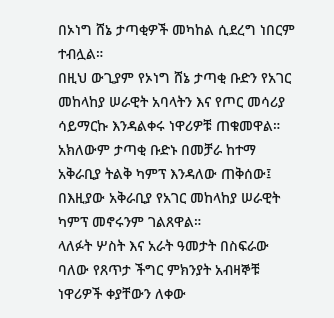በኦነግ ሸኔ ታጣቂዎች መካከል ሲደረግ ነበርም ተብሏል።
በዚህ ውጊያም የኦነግ ሸኔ ታጣቂ ቡድን የአገር መከላከያ ሠራዊት አባላትን እና የጦር መሳሪያ ሳይማርኩ እንዳልቀሩ ነዋሪዎቹ ጠቁመዋል።
አክለውም ታጣቂ ቡድኑ በመቻራ ከተማ አቅራቢያ ትልቅ ካምፕ እንዳለው ጠቅሰው፤ በእዚያው አቅራቢያ የአገር መከላከያ ሠራዊት ካምፕ መኖሩንም ገልጸዋል።
ላለፉት ሦስት እና አራት ዓመታት በስፍራው ባለው የጸጥታ ችግር ምክንያት አብዛኞቹ ነዋሪዎች ቀያቸውን ለቀው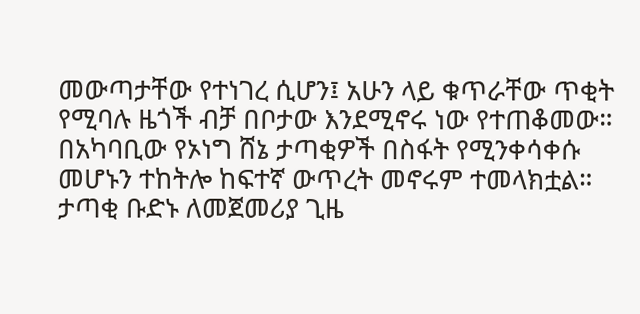መውጣታቸው የተነገረ ሲሆን፤ አሁን ላይ ቁጥራቸው ጥቂት የሚባሉ ዜጎች ብቻ በቦታው እንደሚኖሩ ነው የተጠቆመው።
በአካባቢው የኦነግ ሸኔ ታጣቂዎች በስፋት የሚንቀሳቀሱ መሆኑን ተከትሎ ከፍተኛ ውጥረት መኖሩም ተመላክቷል።
ታጣቂ ቡድኑ ለመጀመሪያ ጊዜ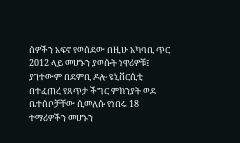ሰዎችን አፍኖ የወሰደው በዚሁ አካባቢ ጥር 2012 ላይ መሆኑን ያወሱት ነዋሪዎቹ፤ ያገተውም በደምቢ ዶሎ ዩኒቨርሲቲ በተፈጠረ የጸጥታ ችግር ምክንያት ወደ ቤተሰቦቻቸው ሲመለሱ የነበሩ 18 ተማሪዎችን መሆኑን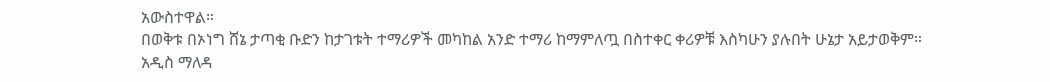አውስተዋል።
በወቅቱ በኦነግ ሸኔ ታጣቂ ቡድን ከታገቱት ተማሪዎች መካከል አንድ ተማሪ ከማምለጧ በስተቀር ቀሪዎቹ እስካሁን ያሉበት ሁኔታ አይታወቅም።
አዲስ ማለዳ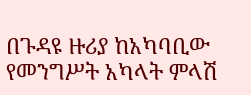በጉዳዩ ዙሪያ ከአካባቢው የመንግሥት አካላት ምላሽ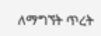ለማግኘት ጥረት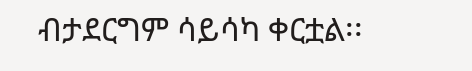ብታደርግም ሳይሳካ ቀርቷል፡፡